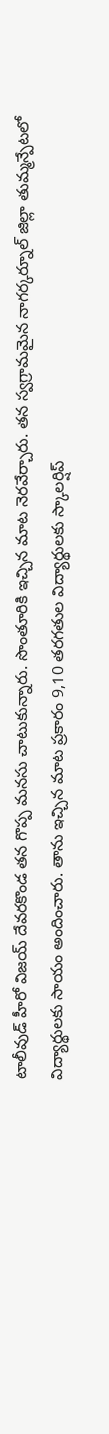టాలీవుడ్ హీరో విజయ్ దేవరకొండ తన గొప్ప మనసు చాటుకున్నారు. సొంతూరికి ఇచ్చిన మాట నెరవేర్చారు. తన స్వగ్రామమైన నాగర్కర్నూల్ జిల్లా తుమ్మన్పేటలో విద్యార్థులకు సాయం అందించారు. తాను ఇచ్చిన మాట ప్రకారం 9,10 తరగతుల విద్యార్థులకు స్కాలర్షిప్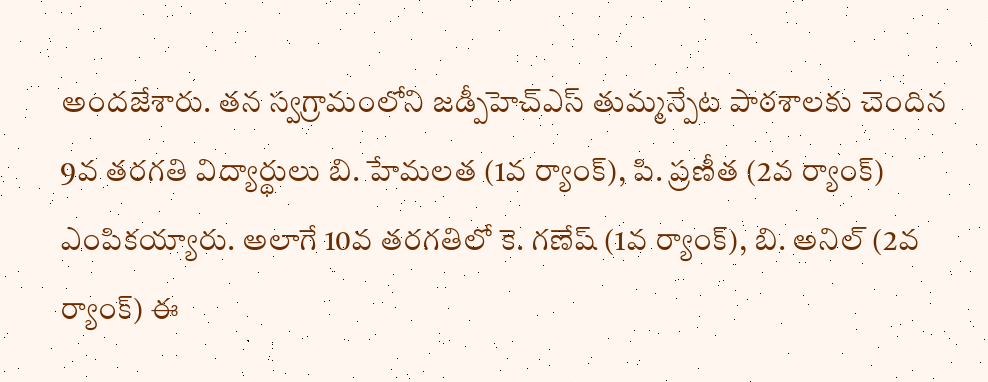అందజేశారు. తన స్వగ్రామంలోని జడ్పీహెచ్ఎస్ తుమ్మన్పేట పాఠశాలకు చెందిన 9వ తరగతి విద్యార్థులు బి. హేమలత (1వ ర్యాంక్), పి. ప్రణీత (2వ ర్యాంక్) ఎంపికయ్యారు. అలాగే 10వ తరగతిలో కె. గణేష్ (1వ ర్యాంక్), బి. అనిల్ (2వ ర్యాంక్) ఈ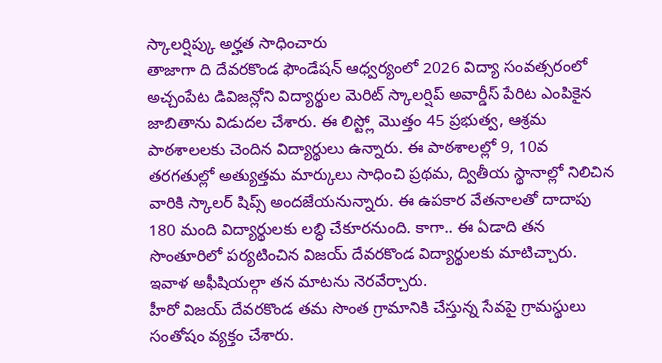స్కాలర్షిప్కు అర్హత సాధించారు
తాజాగా ది దేవరకొండ ఫౌండేషన్ ఆధ్వర్యంలో 2026 విద్యా సంవత్సరంలో అచ్చంపేట డివిజన్లోని విద్యార్థుల మెరిట్ స్కాలర్షిప్ అవార్డీస్ పేరిట ఎంపికైన జాబితాను విడుదల చేశారు. ఈ లిస్ట్లో మొత్తం 45 ప్రభుత్వ, ఆశ్రమ పాఠశాలలకు చెందిన విద్యార్థులు ఉన్నారు. ఈ పాఠశాలల్లో 9, 10వ తరగతుల్లో అత్యుత్తమ మార్కులు సాధించి ప్రథమ, ద్వితీయ స్థానాల్లో నిలిచిన వారికి స్కాలర్ షిప్స్ అందజేయనున్నారు. ఈ ఉపకార వేతనాలతో దాదాపు 180 మంది విద్యార్థులకు లబ్ధి చేకూరనుంది. కాగా.. ఈ ఏడాది తన సొంతూరిలో పర్యటించిన విజయ్ దేవరకొండ విద్యార్థులకు మాటిచ్చారు. ఇవాళ అఫీషియల్గా తన మాటను నెరవేర్చారు.
హీరో విజయ్ దేవరకొండ తమ సొంత గ్రామానికి చేస్తున్న సేవపై గ్రామస్థులు సంతోషం వ్యక్తం చేశారు.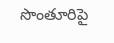సొంతూరిపై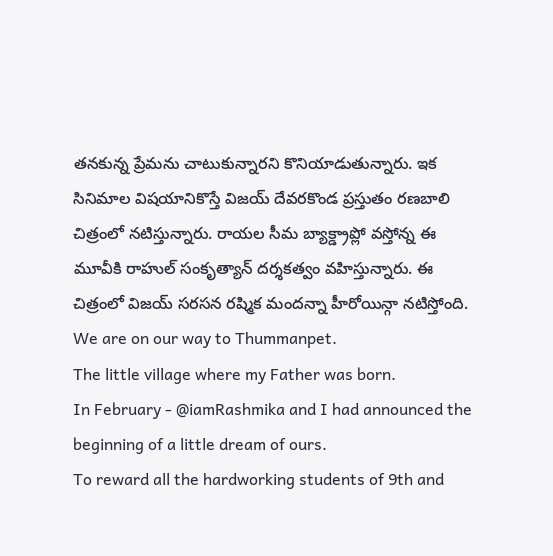తనకున్న ప్రేమను చాటుకున్నారని కొనియాడుతున్నారు. ఇక సినిమాల విషయానికొస్తే విజయ్ దేవరకొండ ప్రస్తుతం రణబాలి చిత్రంలో నటిస్తున్నారు. రాయల సీమ బ్యాక్డ్రాప్లో వస్తోన్న ఈ మూవీకి రాహుల్ సంకృత్యాన్ దర్శకత్వం వహిస్తున్నారు. ఈ చిత్రంలో విజయ్ సరసన రష్మిక మందన్నా హీరోయిన్గా నటిస్తోంది.
We are on our way to Thummanpet.
The little village where my Father was born.
In February - @iamRashmika and I had announced the beginning of a little dream of ours.
To reward all the hardworking students of 9th and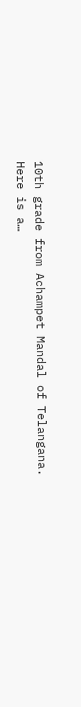10th grade from Achampet Mandal of Telangana.
Here is a…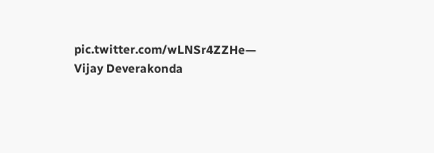pic.twitter.com/wLNSr4ZZHe— Vijay Deverakonda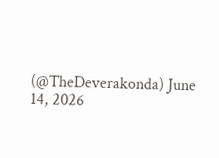(@TheDeverakonda) June 14, 2026